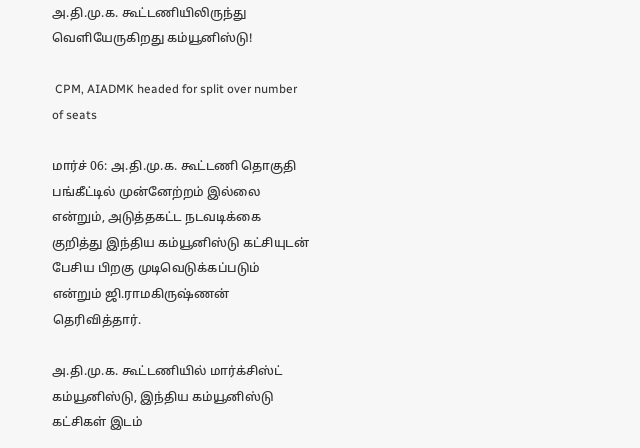அ.தி.மு.க. கூட்டணியிலிருந்து வெளியேருகிறது கம்யூனிஸ்டு!

 CPM, AIADMK headed for split over number of seats

மார்ச் 06: அ.தி.மு.க. கூட்டணி தொகுதி பங்கீட்டில் முன்னேற்றம் இல்லை என்றும், அடுத்தகட்ட நடவடிக்கை குறித்து இந்திய கம்யூனிஸ்டு கட்சியுடன் பேசிய பிறகு முடிவெடுக்கப்படும் என்றும் ஜி.ராமகிருஷ்ணன் தெரிவித்தார்.

அ.தி.மு.க. கூட்டணியில் மார்க்சிஸ்ட் கம்யூனிஸ்டு, இந்திய கம்யூனிஸ்டு கட்சிகள் இடம்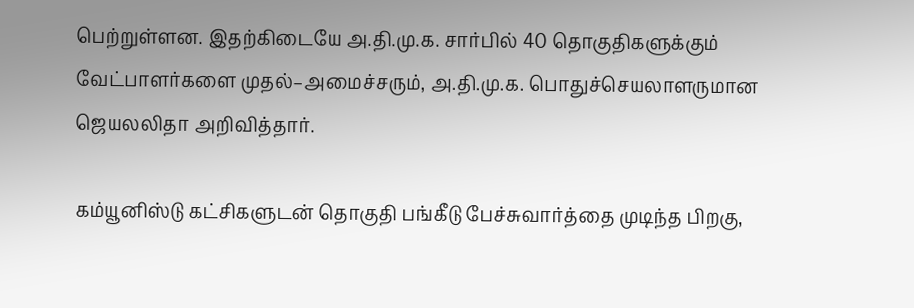பெற்றுள்ளன. இதற்கிடையே அ.தி.மு.க. சார்பில் 40 தொகுதிகளுக்கும் வேட்பாளர்களை முதல்–அமைச்சரும், அ.தி.மு.க. பொதுச்செயலாளருமான ஜெயலலிதா அறிவித்தார்.

கம்யூனிஸ்டு கட்சிகளுடன் தொகுதி பங்கீடு பேச்சுவார்த்தை முடிந்த பிறகு,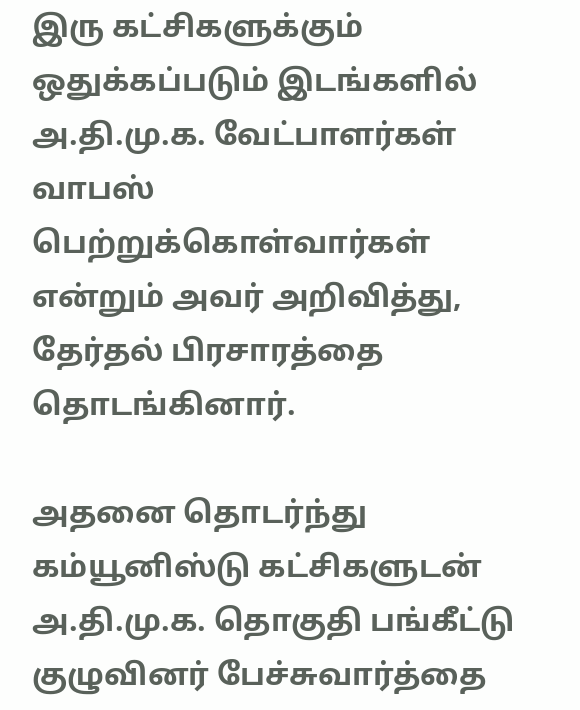இரு கட்சிகளுக்கும் ஒதுக்கப்படும் இடங்களில் அ.தி.மு.க. வேட்பாளர்கள் வாபஸ் பெற்றுக்கொள்வார்கள் என்றும் அவர் அறிவித்து, தேர்தல் பிரசாரத்தை தொடங்கினார்.

அதனை தொடர்ந்து கம்யூனிஸ்டு கட்சிகளுடன் அ.தி.மு.க. தொகுதி பங்கீட்டு குழுவினர் பேச்சுவார்த்தை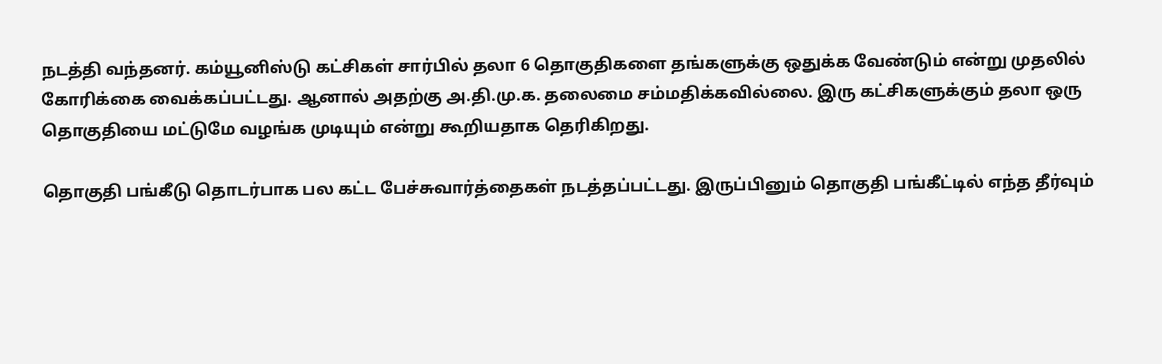நடத்தி வந்தனர். கம்யூனிஸ்டு கட்சிகள் சார்பில் தலா 6 தொகுதிகளை தங்களுக்கு ஒதுக்க வேண்டும் என்று முதலில் கோரிக்கை வைக்கப்பட்டது. ஆனால் அதற்கு அ.தி.மு.க. தலைமை சம்மதிக்கவில்லை. இரு கட்சிகளுக்கும் தலா ஒரு தொகுதியை மட்டுமே வழங்க முடியும் என்று கூறியதாக தெரிகிறது.

தொகுதி பங்கீடு தொடர்பாக பல கட்ட பேச்சுவார்த்தைகள் நடத்தப்பட்டது. இருப்பினும் தொகுதி பங்கீட்டில் எந்த தீர்வும்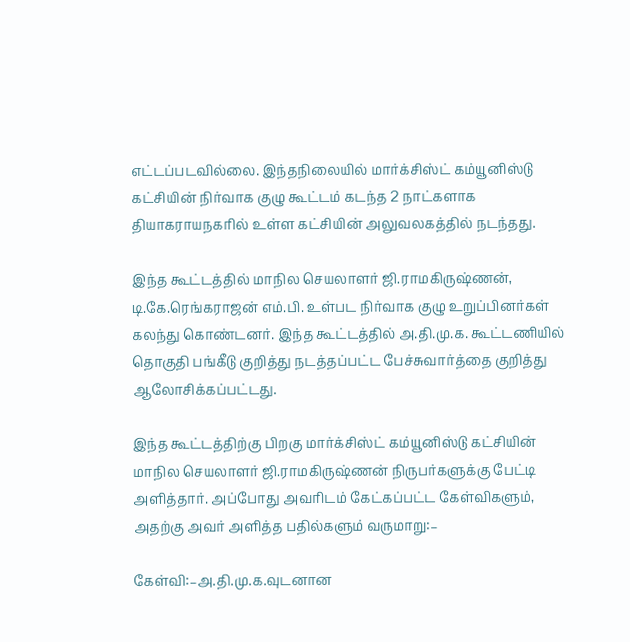எட்டப்படவில்லை. இந்தநிலையில் மார்க்சிஸ்ட் கம்யூனிஸ்டு கட்சியின் நிர்வாக குழு கூட்டம் கடந்த 2 நாட்களாக தியாகராயநகரில் உள்ள கட்சியின் அலுவலகத்தில் நடந்தது.

இந்த கூட்டத்தில் மாநில செயலாளர் ஜி.ராமகிருஷ்ணன், டி.கே.ரெங்கராஜன் எம்.பி. உள்பட நிர்வாக குழு உறுப்பினர்கள் கலந்து கொண்டனர். இந்த கூட்டத்தில் அ.தி.மு.க. கூட்டணியில் தொகுதி பங்கீடு குறித்து நடத்தப்பட்ட பேச்சுவார்த்தை குறித்து ஆலோசிக்கப்பட்டது.

இந்த கூட்டத்திற்கு பிறகு மார்க்சிஸ்ட் கம்யூனிஸ்டு கட்சியின் மாநில செயலாளர் ஜி.ராமகிருஷ்ணன் நிருபர்களுக்கு பேட்டி அளித்தார். அப்போது அவரிடம் கேட்கப்பட்ட கேள்விகளும், அதற்கு அவர் அளித்த பதில்களும் வருமாறு:–

கேள்வி:–அ.தி.மு.க.வுடனான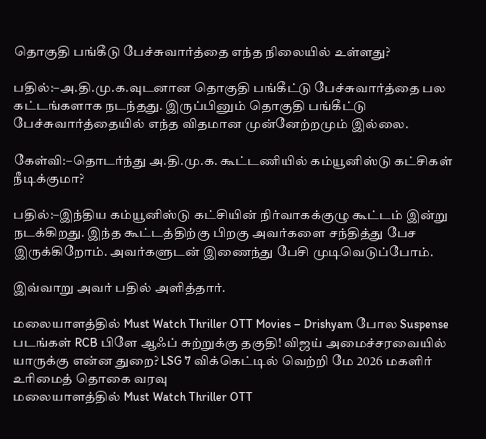தொகுதி பங்கீடு பேச்சுவார்த்தை எந்த நிலையில் உள்ளது?

பதில்:–அ.தி.மு.க.வுடனான தொகுதி பங்கீட்டு பேச்சுவார்த்தை பல கட்டங்களாக நடந்தது. இருப்பினும் தொகுதி பங்கீட்டு பேச்சுவார்த்தையில் எந்த விதமான முன்னேற்றமும் இல்லை.

கேள்வி:–தொடர்ந்து அ.தி.மு.க. கூட்டணியில் கம்யூனிஸ்டு கட்சிகள் நீடிக்குமா?

பதில்:–இந்திய கம்யூனிஸ்டு கட்சியின் நிர்வாகக்குழு கூட்டம் இன்று நடக்கிறது. இந்த கூட்டத்திற்கு பிறகு அவர்களை சந்தித்து பேச இருக்கிறோம். அவர்களுடன் இணைந்து பேசி முடிவெடுப்போம்.

இவ்வாறு அவர் பதில் அளித்தார்.

மலையாளத்தில் Must Watch Thriller OTT Movies – Drishyam போல Suspense படங்கள் RCB பிளே ஆஃப் சுற்றுக்கு தகுதி! விஜய் அமைச்சரவையில் யாருக்கு என்ன துறை? LSG 7 விக்கெட்டில் வெற்றி மே 2026 மகளிர் உரிமைத் தொகை வரவு
மலையாளத்தில் Must Watch Thriller OTT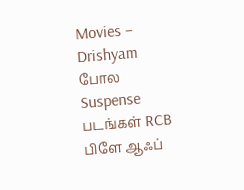Movies – Drishyam போல Suspense படங்கள் RCB பிளே ஆஃப்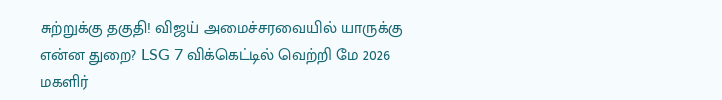சுற்றுக்கு தகுதி! விஜய் அமைச்சரவையில் யாருக்கு என்ன துறை? LSG 7 விக்கெட்டில் வெற்றி மே 2026 மகளிர்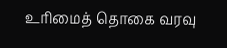உரிமைத் தொகை வரவு